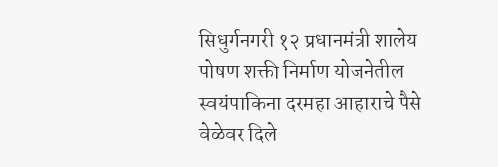सिधुर्गनगरी १२ प्रधानमंत्री शालेय पोषण शक्ती निर्माण योजनेतील स्वयंपाकिना दरमहा आहाराचे पैसे वेळेवर दिले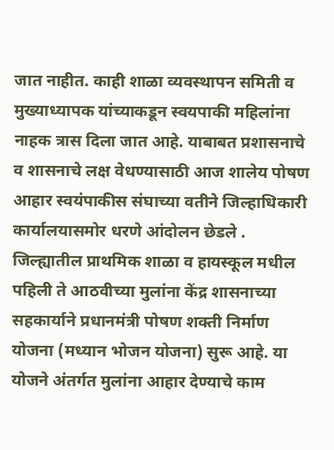जात नाहीत. काही शाळा व्यवस्थापन समिती व मुख्याध्यापक यांच्याकडून स्वयपाकी महिलांना नाहक त्रास दिला जात आहे. याबाबत प्रशासनाचे व शासनाचे लक्ष वेधण्यासाठी आज शालेय पोषण आहार स्वयंपाकीस संघाच्या वतीने जिल्हाधिकारी कार्यालयासमोर धरणे आंदोलन छेडले .
जिल्ह्यातील प्राथमिक शाळा व हायस्कूल मधील पहिली ते आठवीच्या मुलांना केंद्र शासनाच्या सहकार्याने प्रधानमंत्री पोषण शक्ती निर्माण योजना (मध्यान भोजन योजना) सुरू आहे. या योजने अंतर्गत मुलांना आहार देण्याचे काम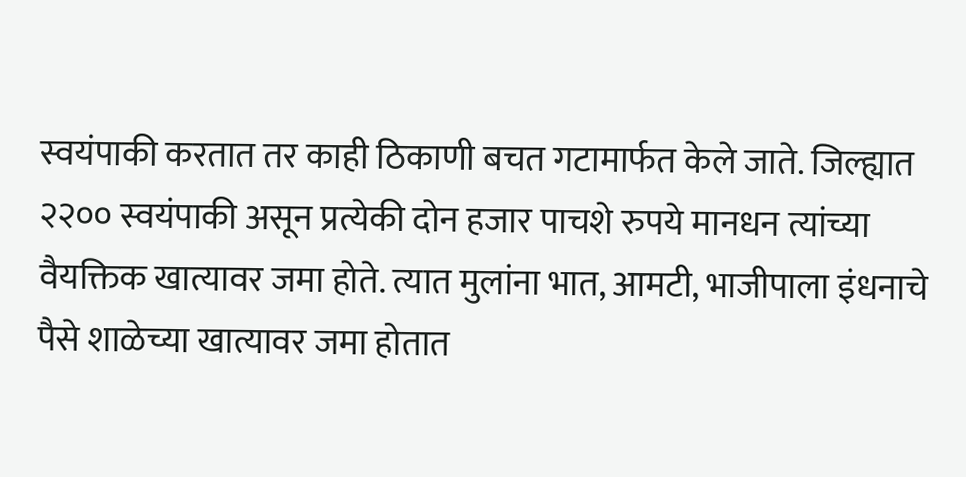स्वयंपाकी करतात तर काही ठिकाणी बचत गटामार्फत केले जाते. जिल्ह्यात २२०० स्वयंपाकी असून प्रत्येकी दोन हजार पाचशे रुपये मानधन त्यांच्या वैयक्तिक खात्यावर जमा होते. त्यात मुलांना भात, आमटी, भाजीपाला इंधनाचे पैसे शाळेच्या खात्यावर जमा होतात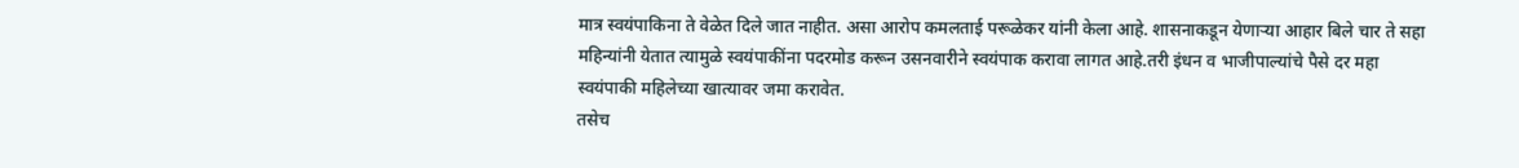मात्र स्वयंपाकिना ते वेळेत दिले जात नाहीत. असा आरोप कमलताई परूळेकर यांनी केला आहे. शासनाकडून येणाऱ्या आहार बिले चार ते सहा महिन्यांनी येतात त्यामुळे स्वयंपाकींना पदरमोड करून उसनवारीने स्वयंपाक करावा लागत आहे.तरी इंधन व भाजीपाल्यांचे पैसे दर महा स्वयंपाकी महिलेच्या खात्यावर जमा करावेत.
तसेच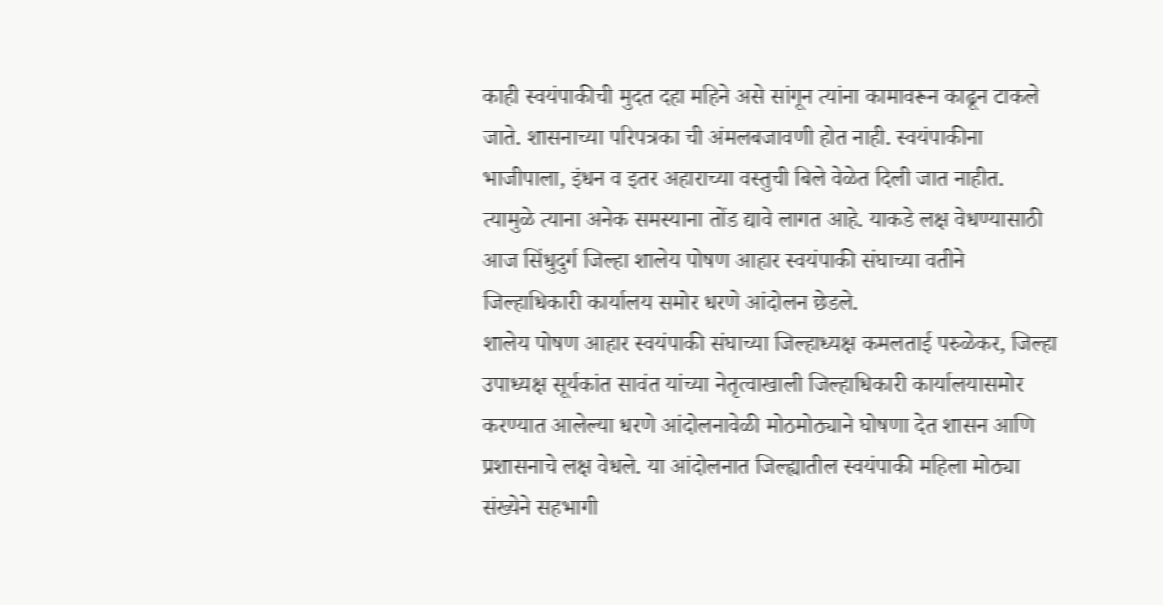काही स्वयंपाकीची मुदत दहा महिने असे सांगून त्यांना कामावरून काढून टाकले जाते. शासनाच्या परिपत्रका ची अंमलबजावणी होत नाही. स्वयंपाकीना
भाजीपाला, इंधन व इतर अहाराच्या वस्तुची बिले वेळेत दिली जात नाहीत. त्यामुळे त्याना अनेक समस्याना तोंड द्यावे लागत आहे. याकडे लक्ष वेधण्यासाठी आज सिंधुदुर्ग जिल्हा शालेय पोषण आहार स्वयंपाकी संघाच्या वतीने जिल्हाधिकारी कार्यालय समोर धरणे आंदोलन छेडले.
शालेय पोषण आहार स्वयंपाकी संघाच्या जिल्हाध्यक्ष कमलताई परुळेकर, जिल्हा उपाध्यक्ष सूर्यकांत सावंत यांच्या नेतृत्वाखाली जिल्हाधिकारी कार्यालयासमोर करण्यात आलेल्या धरणे आंदोलनावेळी मोठमोठ्याने घोषणा देत शासन आणि प्रशासनाचे लक्ष वेधले. या आंदोलनात जिल्ह्यातील स्वयंपाकी महिला मोठ्या संख्येने सहभागी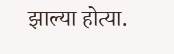झाल्या होत्या.